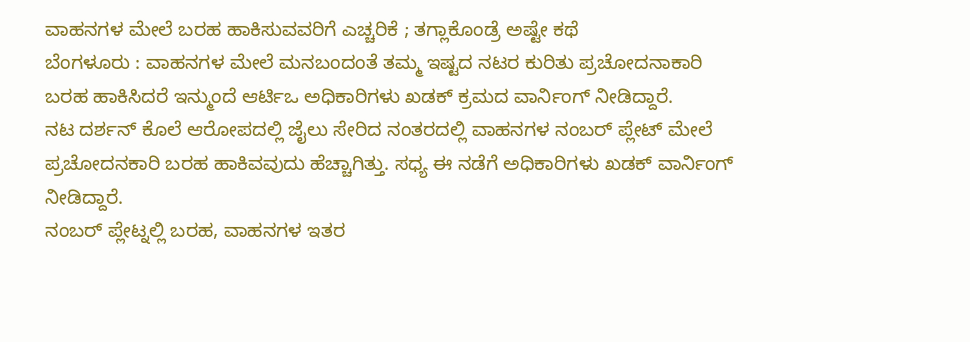ವಾಹನಗಳ ಮೇಲೆ ಬರಹ ಹಾಕಿಸುವವರಿಗೆ ಎಚ್ಚರಿಕೆ ; ತಗ್ಲಾಕೊಂಡ್ರೆ ಅಷ್ಟೇ ಕಥೆ
ಬೆಂಗಳೂರು : ವಾಹನಗಳ ಮೇಲೆ ಮನಬಂದಂತೆ ತಮ್ಮ ಇಷ್ಟದ ನಟರ ಕುರಿತು ಪ್ರಚೋದನಾಕಾರಿ ಬರಹ ಹಾಕಿಸಿದರೆ ಇನ್ಮುಂದೆ ಆರ್ಟಿಒ ಅಧಿಕಾರಿಗಳು ಖಡಕ್ ಕ್ರಮದ ವಾರ್ನಿಂಗ್ ನೀಡಿದ್ದಾರೆ.
ನಟ ದರ್ಶನ್ ಕೊಲೆ ಆರೋಪದಲ್ಲಿ ಜೈಲು ಸೇರಿದ ನಂತರದಲ್ಲಿ ವಾಹನಗಳ ನಂಬರ್ ಪ್ಲೇಟ್ ಮೇಲೆ ಪ್ರಚೋದನಕಾರಿ ಬರಹ ಹಾಕಿವವುದು ಹೆಚ್ಚಾಗಿತ್ತು. ಸಧ್ಯ ಈ ನಡೆಗೆ ಅಧಿಕಾರಿಗಳು ಖಡಕ್ ವಾರ್ನಿಂಗ್ ನೀಡಿದ್ದಾರೆ.
ನಂಬರ್ ಪ್ಲೇಟ್ನಲ್ಲಿ ಬರಹ, ವಾಹನಗಳ ಇತರ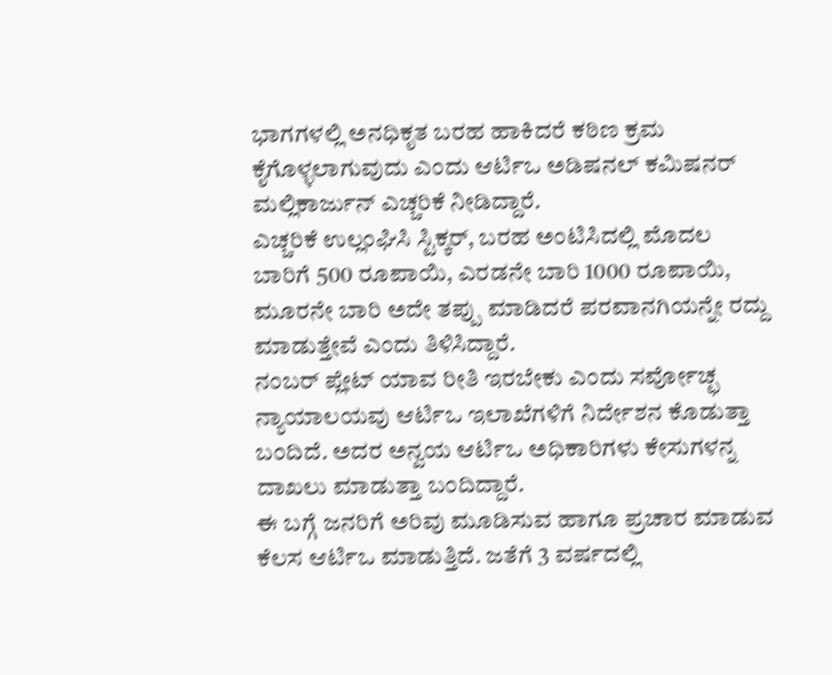ಭಾಗಗಳಲ್ಲಿ ಅನಧಿಕೃತ ಬರಹ ಹಾಕಿದರೆ ಕಠಿಣ ಕ್ರಮ ಕೈಗೊಳ್ಳಲಾಗುವುದು ಎಂದು ಆರ್ಟಿಒ ಅಡಿಷನಲ್ ಕಮಿಷನರ್ ಮಲ್ಲಿಕಾರ್ಜುನ್ ಎಚ್ಚರಿಕೆ ನೀಡಿದ್ದಾರೆ.
ಎಚ್ಚರಿಕೆ ಉಲ್ಲಂಘಿಸಿ ಸ್ಟಿಕ್ಕರ್, ಬರಹ ಅಂಟಿಸಿದಲ್ಲಿ ಮೊದಲ ಬಾರಿಗೆ 500 ರೂಪಾಯಿ, ಎರಡನೇ ಬಾರಿ 1000 ರೂಪಾಯಿ, ಮೂರನೇ ಬಾರಿ ಅದೇ ತಪ್ಪು ಮಾಡಿದರೆ ಪರವಾನಗಿಯನ್ನೇ ರದ್ದು ಮಾಡುತ್ತೇವೆ ಎಂದು ತಿಳಿಸಿದ್ದಾರೆ.
ನಂಬರ್ ಪ್ಲೇಟ್ ಯಾವ ರೀತಿ ಇರಬೇಕು ಎಂದು ಸರ್ವೋಚ್ಛ ನ್ಯಾಯಾಲಯವು ಆರ್ಟಿಒ ಇಲಾಖೆಗಳಿಗೆ ನಿರ್ದೇಶನ ಕೊಡುತ್ತಾ ಬಂದಿದೆ. ಅದರ ಅನ್ವಯ ಆರ್ಟಿಒ ಅಧಿಕಾರಿಗಳು ಕೇಸುಗಳನ್ನ ದಾಖಲು ಮಾಡುತ್ತಾ ಬಂದಿದ್ದಾರೆ.
ಈ ಬಗ್ಗೆ ಜನರಿಗೆ ಅರಿವು ಮೂಡಿಸುವ ಹಾಗೂ ಪ್ರಚಾರ ಮಾಡುವ ಕೆಲಸ ಆರ್ಟಿಒ ಮಾಡುತ್ತಿದೆ. ಜತೆಗೆ 3 ವರ್ಷದಲ್ಲಿ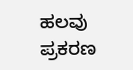ಹಲವು ಪ್ರಕರಣ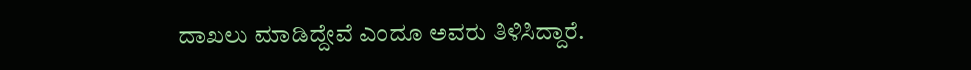ದಾಖಲು ಮಾಡಿದ್ದೇವೆ ಎಂದೂ ಅವರು ತಿಳಿಸಿದ್ದಾರೆ.